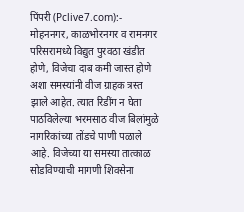पिंपरी (Pclive7.com):- मोहननगर, काळभोरनगर व रामनगर परिसरामध्ये विद्युत पुरवठा खंडीत होणे, विजेचा दाब कमी जास्त होणे अशा समस्यांनी वीज ग्राहक त्रस्त झाले आहेत. त्यात रिडींग न घेता पाठविलेल्या भरमसाठ वीज बिलांमुळे नागरिकांच्या तोंडचे पाणी पळाले आहे. विजेच्या या समस्या तात्काळ सोडविण्याची मागणी शिवसेना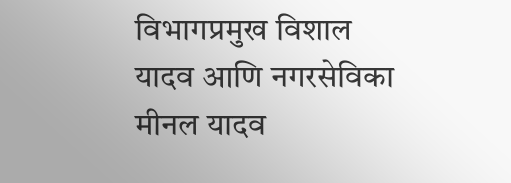विभागप्रमुख विशाल यादव आणि नगरसेविका मीनल यादव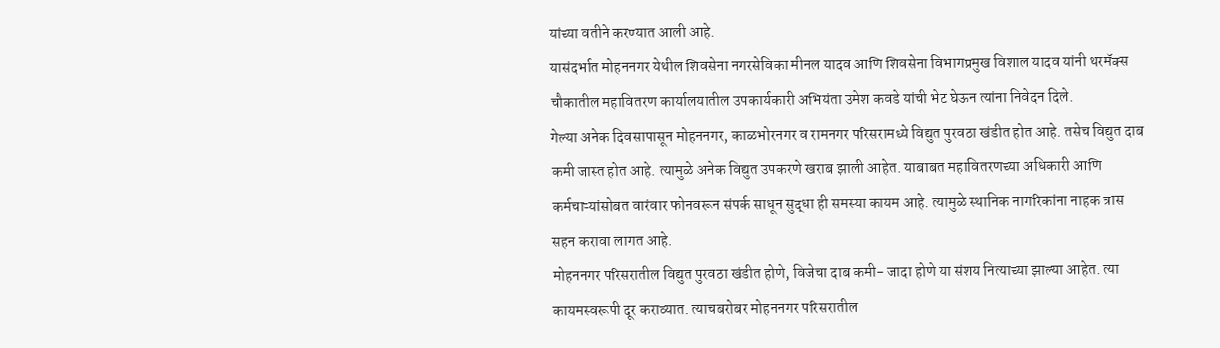यांच्या वतीने करण्यात आली आहे.
यासंदर्भात मोहननगर येथील शिवसेना नगरसेविका मीनल यादव आणि शिवसेना विभागप्रमुख विशाल यादव यांनी थरमॅक्स चौकातील महावितरण कार्यालयातील उपकार्यकारी अभियंता उमेश कवडे यांची भेट घेऊन त्यांना निवेदन दिले.
गेल्या अनेक दिवसापासून मोहननगर, काळभोरनगर व रामनगर परिसरामध्ये विद्युत पुरवठा खंडीत होत आहे. तसेच विद्युत दाब कमी जास्त होत आहे. त्यामुळे अनेक विद्युत उपकरणे खराब झाली आहेत. याबाबत महावितरणच्या अधिकारी आणि कर्मचाऱ्यांसोबत वारंवार फोनवरून संपर्क साधून सुद्धा ही समस्या कायम आहे. त्यामुळे स्थानिक नागरिकांना नाहक त्रास सहन करावा लागत आहे.
मोहननगर परिसरातील विद्युत पुरवठा खंडीत होणे, विजेचा दाब कमी- जादा होणे या संशय नित्याच्या झाल्या आहेत. त्या कायमस्वरूपी दूर कराव्यात. त्याचबरोबर मोहननगर परिसरातील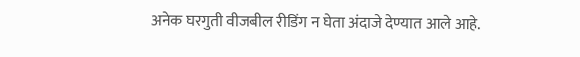अनेक घरगुती वीजबील रीडिंग न घेता अंदाजे देण्यात आले आहे.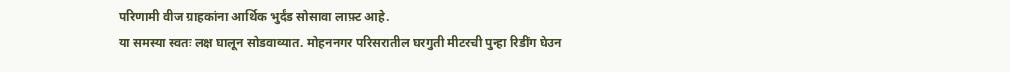परिणामी वीज ग्राहकांना आर्थिक भुर्दंड सोसावा लाफ़्ट आहे.
या समस्या स्वतः लक्ष घालून सोडवाव्यात. मोहननगर परिसरातील घरगुती मीटरची पुन्हा रिडींग घेउन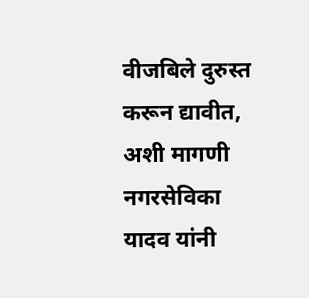वीजबिले दुरुस्त करून द्यावीत, अशी मागणी नगरसेविका यादव यांनी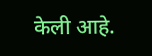केली आहे.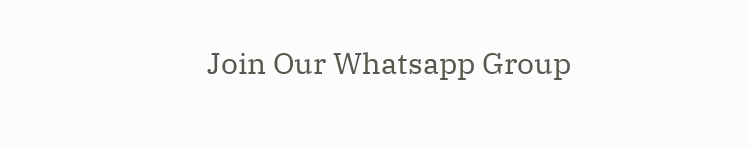Join Our Whatsapp Group